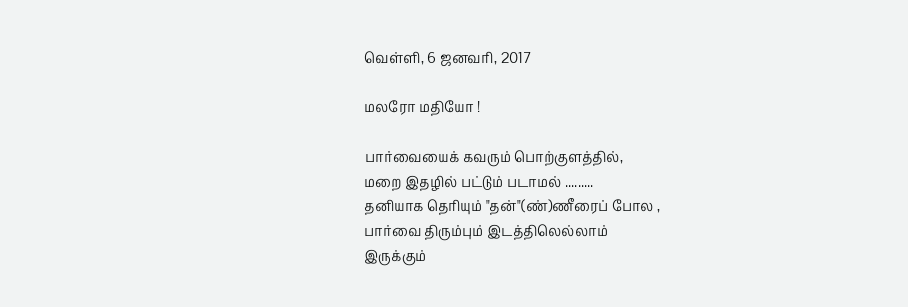வெள்ளி, 6 ஜனவரி, 2017

மலரோ மதியோ !

பார்வையைக் கவரும் பொற்குளத்தில்,
மறை இதழில் பட்டும் படாமல் .........
தனியாக தெரியும் "தன்"(ண்)ணீரைப் போல ,
பார்வை திரும்பும் இடத்திலெல்லாம்
இருக்கும்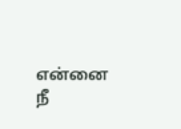என்னை நீ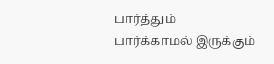பார்த்தும் பார்க்காமல் இருக்கும்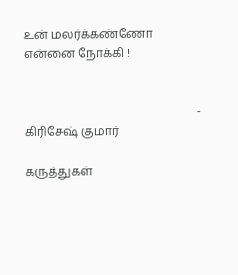உன் மலர்க்கண்ணோ என்னை நோக்கி !


                                                           - கிரிசேஷ் குமார்

கருத்துகள்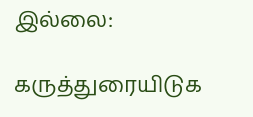இல்லை:

கருத்துரையிடுக